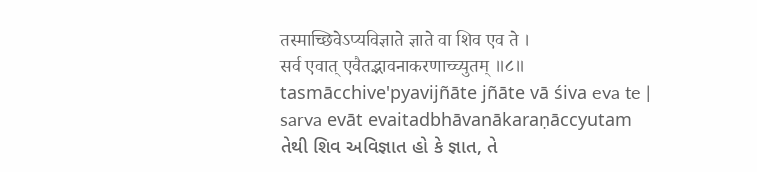तस्माच्छिवेऽप्यविज्ञाते ज्ञाते वा शिव एव ते ।
सर्व एवात् एवैतद्भावनाकरणाच्च्युतम् ॥८॥
tasmācchive'pyavijñāte jñāte vā śiva eva te |
sarva evāt evaitadbhāvanākaraṇāccyutam
તેથી શિવ અવિજ્ઞાત હો કે જ્ઞાત, તે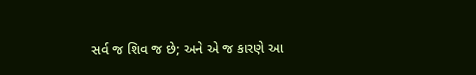સર્વ જ શિવ જ છે; અને એ જ કારણે આ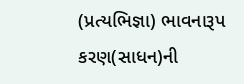(પ્રત્યભિજ્ઞા) ભાવનારૂપ કરણ(સાધન)ની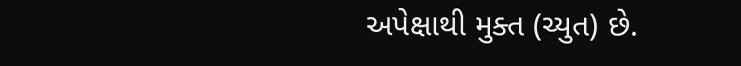અપેક્ષાથી મુક્ત (ચ્યુત) છે.